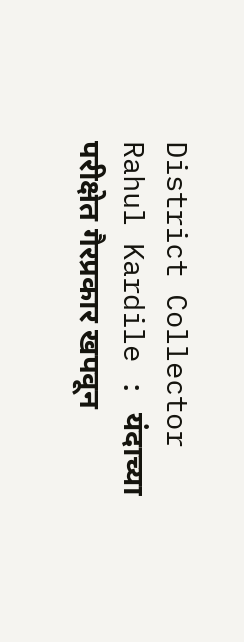District Collector Rahul Kardile : यंदाच्या परीक्षेत गैरप्रकार खपवून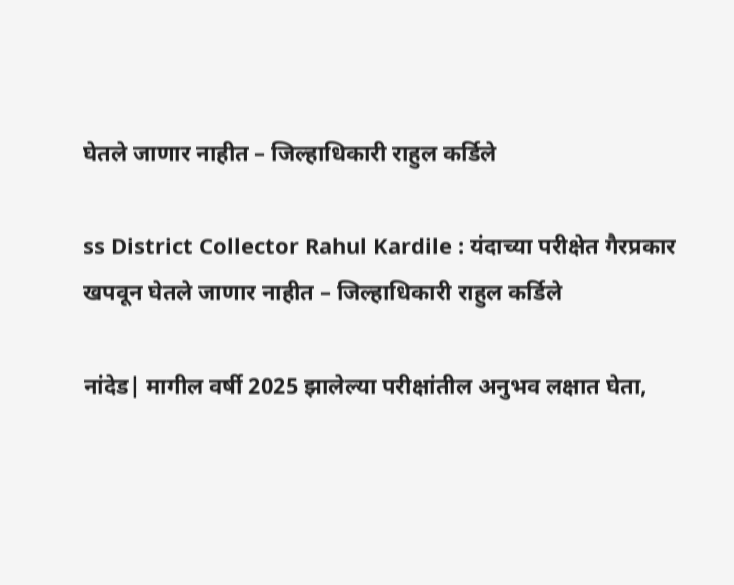घेतले जाणार नाहीत – जिल्हाधिकारी राहुल कर्डिले

ss District Collector Rahul Kardile : यंदाच्या परीक्षेत गैरप्रकार खपवून घेतले जाणार नाहीत – जिल्हाधिकारी राहुल कर्डिले

नांदेड| मागील वर्षी 2025 झालेल्या परीक्षांतील अनुभव लक्षात घेता,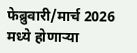फेब्रुवारी/मार्च 2026 मध्ये होणाऱ्या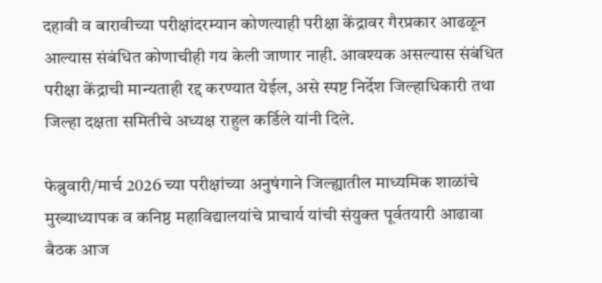दहावी व बारावीच्या परीक्षांदरम्यान कोणत्याही परीक्षा केंद्रावर गैरप्रकार आढळून आल्यास संबंधित कोणाचीही गय केली जाणार नाही. आवश्यक असल्यास संबंधित परीक्षा केंद्राची मान्यताही रद्द करण्यात येईल, असे स्पष्ट निर्देश जिल्हाधिकारी तथा जिल्हा दक्षता समितीचे अध्यक्ष राहुल कर्डिले यांनी दिले.

फेब्रुवारी/मार्च 2026 च्या परीक्षांच्या अनुषंगाने जिल्ह्यातील माध्यमिक शाळांचे मुख्याध्यापक व कनिष्ठ महाविद्यालयांचे प्राचार्य यांची संयुक्त पूर्वतयारी आढावा बैठक आज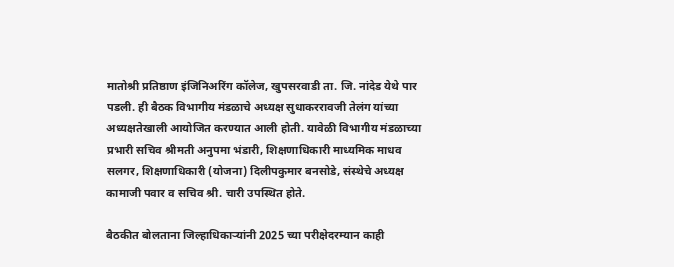मातोश्री प्रतिष्ठाण इंजिनिअरिंग कॉलेज, खुपसरवाडी ता. जि. नांदेड येथे पार पडली. ही बैठक विभागीय मंडळाचे अध्यक्ष सुधाकररावजी तेलंग यांच्या अध्यक्षतेखाली आयोजित करण्यात आली होती. यावेळी विभागीय मंडळाच्या प्रभारी सचिव श्रीमती अनुपमा भंडारी, शिक्षणाधिकारी माध्यमिक माधव सलगर, शिक्षणाधिकारी (योजना) दिलीपकुमार बनसोडे, संस्थेचे अध्यक्ष कामाजी पवार व सचिव श्री. चारी उपस्थित होते.

बैठकीत बोलताना जिल्हाधिकाऱ्यांनी 2025 च्या परीक्षेदरम्यान काही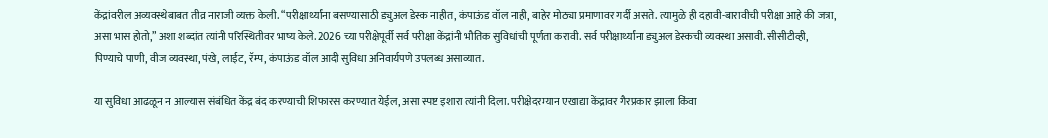केंद्रांवरील अव्यवस्थेबाबत तीव्र नाराजी व्यक्त केली. “परीक्षार्थ्यांना बसण्यासाठी ड्युअल डेस्क नाहीत, कंपाऊंड वॉल नाही, बाहेर मोठ्या प्रमाणावर गर्दी असते. त्यामुळे ही दहावी-बारावीची परीक्षा आहे की जत्रा, असा भास होतो,” अशा शब्दांत त्यांनी परिस्थितीवर भाष्य केले. 2026 च्या परीक्षेपूर्वी सर्व परीक्षा केंद्रांनी भौतिक सुविधांची पूर्णता करावी. सर्व परीक्षार्थ्यांना ड्युअल डेस्कची व्यवस्था असावी. सीसीटीव्ही, पिण्याचे पाणी, वीज व्यवस्था, पंखे, लाईट, रॅम्प, कंपाऊंड वॉल आदी सुविधा अनिवार्यपणे उपलब्ध असाव्यात.

या सुविधा आढळून न आल्यास संबंधित केंद्र बंद करण्याची शिफारस करण्यात येईल, असा स्पष्ट इशारा त्यांनी दिला. परीक्षेदरम्यान एखाद्या केंद्रावर गैरप्रकार झाला किंवा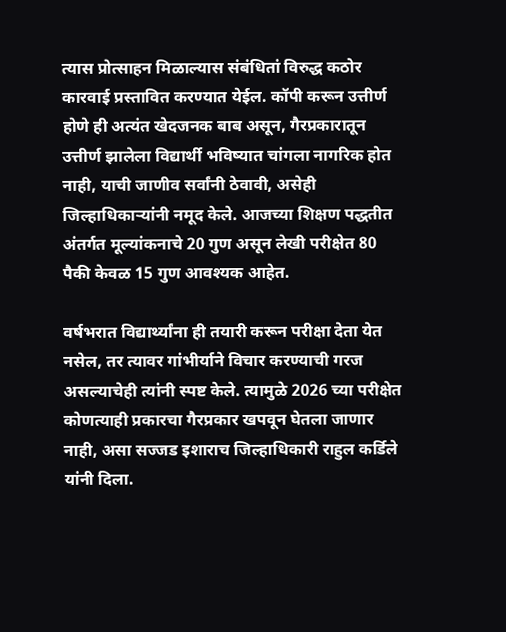त्यास प्रोत्साहन मिळाल्यास संबंधितां विरुद्ध कठोर कारवाई प्रस्तावित करण्यात येईल. कॉपी करून उत्तीर्ण होणे ही अत्यंत खेदजनक बाब असून, गैरप्रकारातून उत्तीर्ण झालेला विद्यार्थी भविष्यात चांगला नागरिक होत नाही, याची जाणीव सर्वांनी ठेवावी, असेही जिल्हाधिकाऱ्यांनी नमूद केले. आजच्या शिक्षण पद्धतीत अंतर्गत मूल्यांकनाचे 20 गुण असून लेखी परीक्षेत 80 पैकी केवळ 15 गुण आवश्यक आहेत.

वर्षभरात विद्यार्थ्यांना ही तयारी करून परीक्षा देता येत नसेल, तर त्यावर गांभीर्याने विचार करण्याची गरज असल्याचेही त्यांनी स्पष्ट केले. त्यामुळे 2026 च्या परीक्षेत कोणत्याही प्रकारचा गैरप्रकार खपवून घेतला जाणार नाही, असा सज्जड इशाराच जिल्हाधिकारी राहुल कर्डिले यांनी दिला.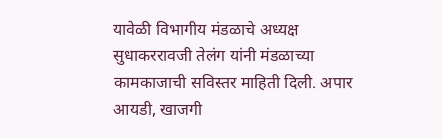यावेळी विभागीय मंडळाचे अध्यक्ष सुधाकररावजी तेलंग यांनी मंडळाच्या कामकाजाची सविस्तर माहिती दिली. अपार आयडी, खाजगी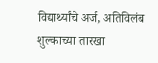विद्यार्थ्यांचे अर्ज, अतिविलंब शुल्काच्या तारखा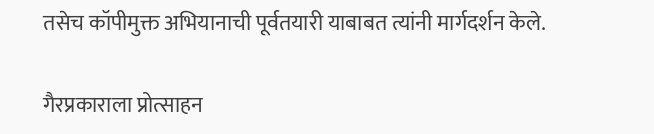तसेच कॉपीमुक्त अभियानाची पूर्वतयारी याबाबत त्यांनी मार्गदर्शन केले.

गैरप्रकाराला प्रोत्साहन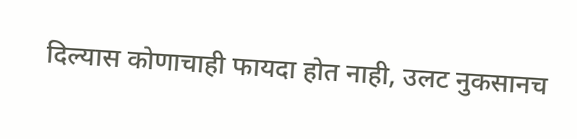दिल्यास कोणाचाही फायदा होत नाही, उलट नुकसानच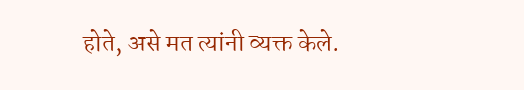होते, असे मत त्यांनी व्यक्त केले.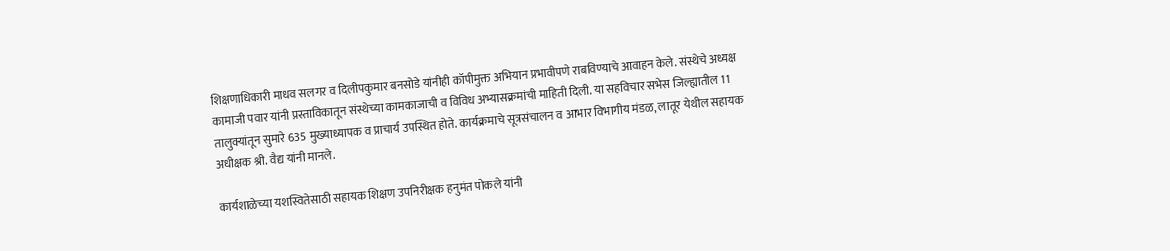शिक्षणाधिकारी माधव सलगर व दिलीपकुमार बनसोडे यांनीही कॉपीमुक्त अभियान प्रभावीपणे राबविण्याचे आवाहन केले. संस्थेचे अध्यक्ष कामाजी पवार यांनी प्रस्ताविकातून संस्थेच्या कामकाजाची व विविध अभ्यासक्रमांची माहिती दिली. या सहविचार सभेस जिल्ह्यातील 11 तालुक्यांतून सुमारे 635 मुख्याध्यापक व प्राचार्य उपस्थित होते. कार्यक्रमाचे सूत्रसंचालन व आभार विभागीय मंडळ, लातूर येथील सहायक अधीक्षक श्री. वैद्य यांनी मानले.

कार्यशाळेच्या यशस्वितेसाठी सहायक शिक्षण उपनिरीक्षक हनुमंत पोकले यांनी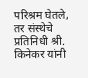परिश्रम घेतले, तर संस्थेचे प्रतिनिधी श्री. किनेकर यांनी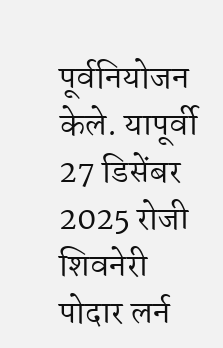पूर्वनियोजन केले. यापूर्वी 27 डिसेंबर 2025 रोजी शिवनेरी पोदार लर्न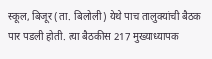स्कूल, बिजूर (ता. बिलोली) येथे पाच तालुक्यांची बैठक पार पडली होती. त्या बैठकीस 217 मुख्याध्यापक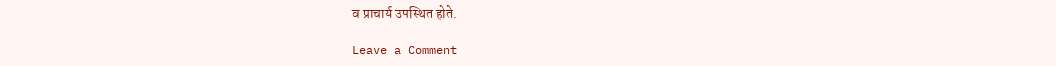व प्राचार्य उपस्थित होते.

Leave a Comment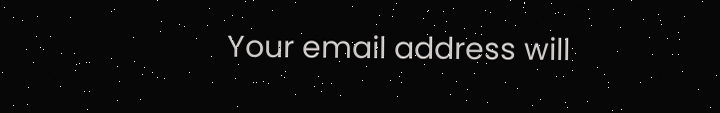Your email address will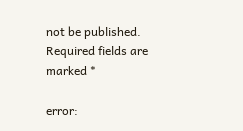not be published. Required fields are marked *

error: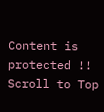Content is protected !!
Scroll to Top